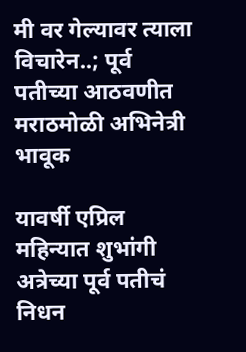मी वर गेल्यावर त्याला विचारेन..; पूर्व पतीच्या आठवणीत मराठमोळी अभिनेत्री भावूक

यावर्षी एप्रिल महिन्यात शुभांगी अत्रेच्या पूर्व पतीचं निधन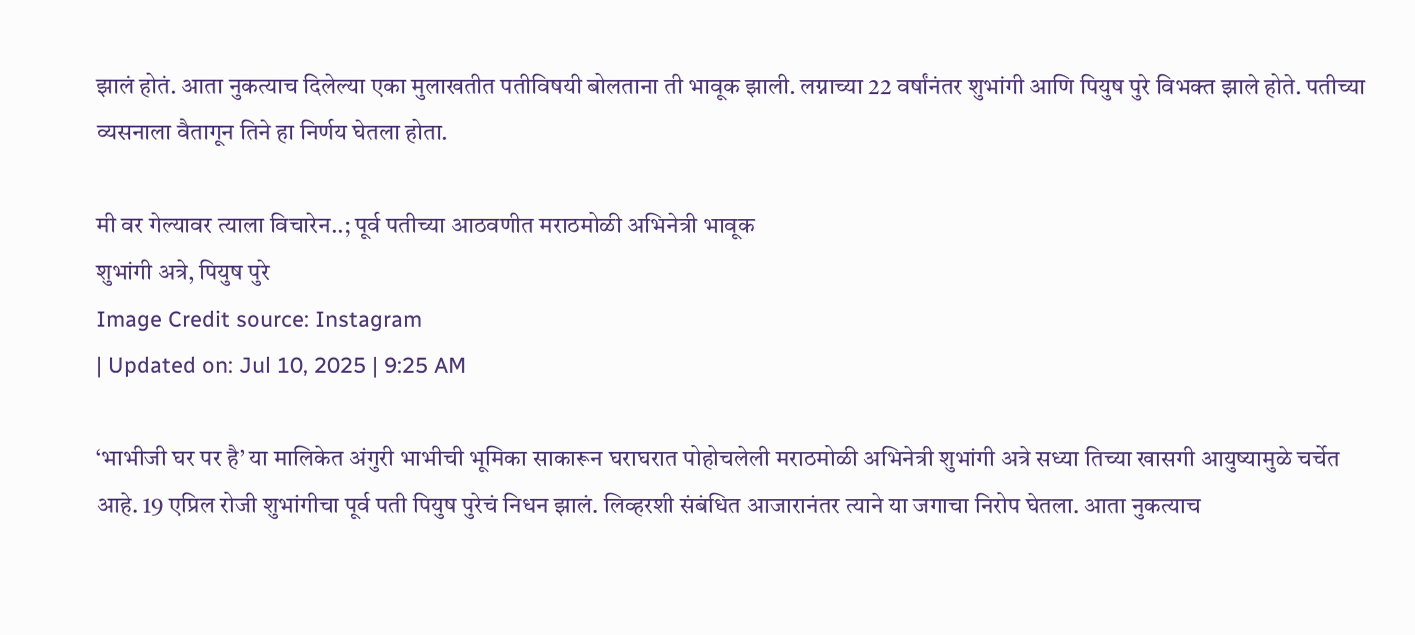झालं होतं. आता नुकत्याच दिलेल्या एका मुलाखतीत पतीविषयी बोलताना ती भावूक झाली. लग्नाच्या 22 वर्षांनंतर शुभांगी आणि पियुष पुरे विभक्त झाले होते. पतीच्या व्यसनाला वैतागून तिने हा निर्णय घेतला होता.

मी वर गेल्यावर त्याला विचारेन..; पूर्व पतीच्या आठवणीत मराठमोळी अभिनेत्री भावूक
शुभांगी अत्रे, पियुष पुरे
Image Credit source: Instagram
| Updated on: Jul 10, 2025 | 9:25 AM

‘भाभीजी घर पर है’ या मालिकेत अंगुरी भाभीची भूमिका साकारून घराघरात पोहोचलेली मराठमोळी अभिनेत्री शुभांगी अत्रे सध्या तिच्या खासगी आयुष्यामुळे चर्चेत आहे. 19 एप्रिल रोजी शुभांगीचा पूर्व पती पियुष पुरेचं निधन झालं. लिव्हरशी संबंधित आजारानंतर त्याने या जगाचा निरोप घेतला. आता नुकत्याच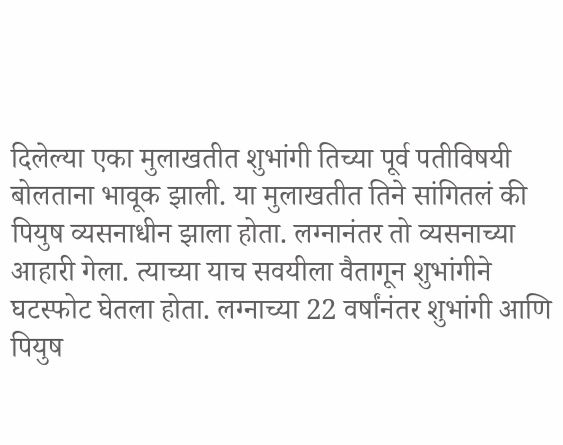दिलेल्या एका मुलाखतीत शुभांगी तिच्या पूर्व पतीविषयी बोलताना भावूक झाली. या मुलाखतीत तिने सांगितलं की पियुष व्यसनाधीन झाला होता. लग्नानंतर तो व्यसनाच्या आहारी गेला. त्याच्या याच सवयीला वैतागून शुभांगीने घटस्फोट घेतला होता. लग्नाच्या 22 वर्षांनंतर शुभांगी आणि पियुष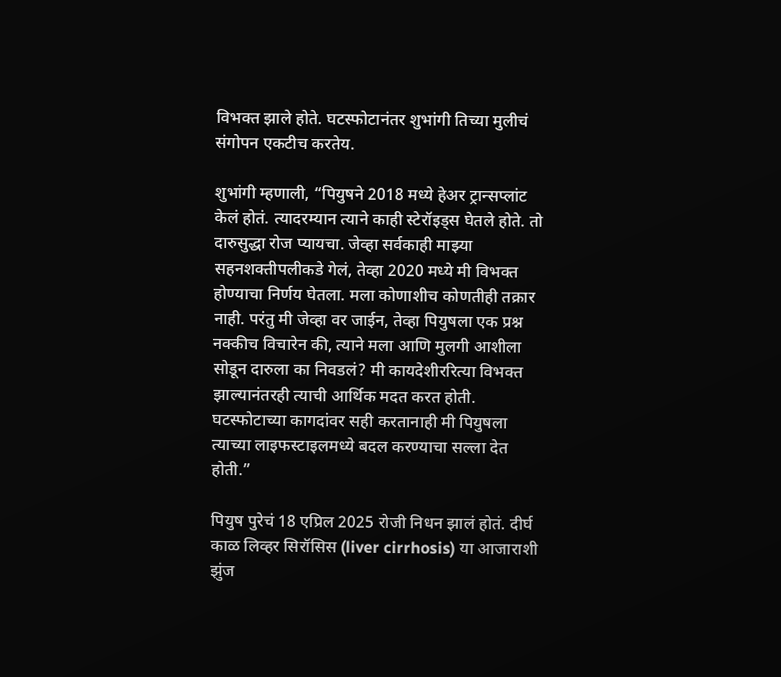विभक्त झाले होते. घटस्फोटानंतर शुभांगी तिच्या मुलीचं संगोपन एकटीच करतेय.

शुभांगी म्हणाली, “पियुषने 2018 मध्ये हेअर ट्रान्सप्लांट केलं होतं. त्यादरम्यान त्याने काही स्टेरॉइड्स घेतले होते. तो दारुसुद्धा रोज प्यायचा. जेव्हा सर्वकाही माझ्या सहनशक्तीपलीकडे गेलं, तेव्हा 2020 मध्ये मी विभक्त होण्याचा निर्णय घेतला. मला कोणाशीच कोणतीही तक्रार नाही. परंतु मी जेव्हा वर जाईन, तेव्हा पियुषला एक प्रश्न नक्कीच विचारेन की, त्याने मला आणि मुलगी आशीला सोडून दारुला का निवडलं? मी कायदेशीररित्या विभक्त झाल्यानंतरही त्याची आर्थिक मदत करत होती. घटस्फोटाच्या कागदांवर सही करतानाही मी पियुषला त्याच्या लाइफस्टाइलमध्ये बदल करण्याचा सल्ला देत होती.”

पियुष पुरेचं 18 एप्रिल 2025 रोजी निधन झालं होतं. दीर्घ काळ लिव्हर सिरॉसिस (liver cirrhosis) या आजाराशी झुंज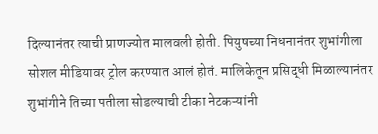दिल्यानंतर त्याची प्राणज्योत मालवली होती. पियुषच्या निधनानंतर शुभांगीला सोशल मीडियावर ट्रोल करण्यात आलं होतं. मालिकेतून प्रसिद्धी मिळाल्यानंतर शुभांगीने तिच्या पतीला सोडल्याची टीका नेटकऱ्यांनी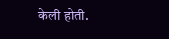केली होती.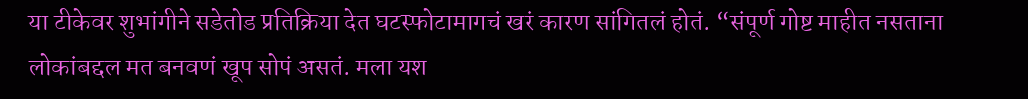या टीकेवर शुभांगीने सडेतोड प्रतिक्रिया देत घटस्फोटामागचं खरं कारण सांगितलं होतं. “संपूर्ण गोष्ट माहीत नसताना लोकांबद्दल मत बनवणं खूप सोपं असतं. मला यश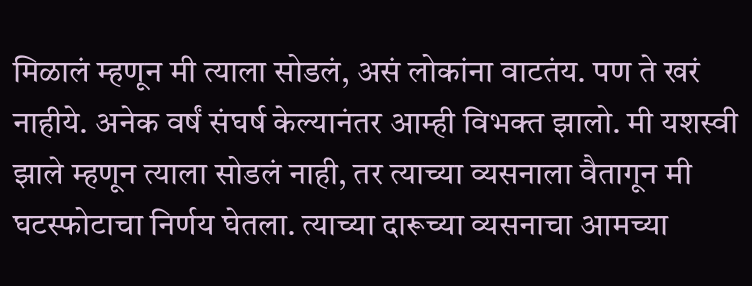मिळालं म्हणून मी त्याला सोडलं, असं लोकांना वाटतंय. पण ते खरं नाहीये. अनेक वर्षं संघर्ष केल्यानंतर आम्ही विभक्त झालो. मी यशस्वी झाले म्हणून त्याला सोडलं नाही, तर त्याच्या व्यसनाला वैतागून मी घटस्फोटाचा निर्णय घेतला. त्याच्या दारूच्या व्यसनाचा आमच्या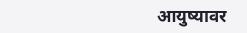आयुष्यावर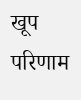खूप परिणाम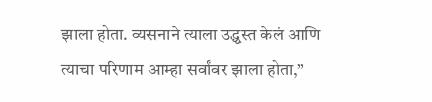झाला होता. व्यसनाने त्याला उद्ध्वस्त केलं आणि त्याचा परिणाम आम्हा सर्वांवर झाला होता,”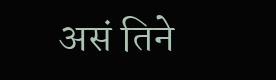असं तिने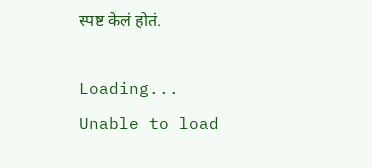स्पष्ट केलं होतं.

Loading...
Unable to load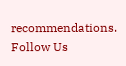recommendations.
Follow Us